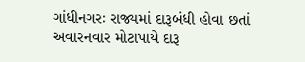ગાંધીનગરઃ રાજ્યમાં દારૂબંધી હોવા છતાં અવારનવાર મોટાપાયે દારૂ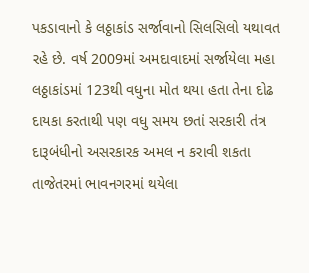પકડાવાનો કે લઠ્ઠાકાંડ સર્જાવાનો સિલસિલો યથાવત રહે છે. વર્ષ 2009માં અમદાવાદમાં સર્જાયેલા મહા લઠ્ઠાકાંડમાં 123થી વધુના મોત થયા હતા તેના દોઢ દાયકા કરતાથી પણ વધુ સમય છતાં સરકારી તંત્ર દારૂબંધીનો અસરકારક અમલ ન કરાવી શકતા તાજેતરમાં ભાવનગરમાં થયેલા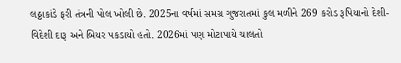લઠ્ઠાકાંડે ફરી તંત્રની પોલ ખોલી છે. 2025ના વર્ષમાં સમગ્ર ગુજરાતમાં કુલ મળીને 269 કરોડ રૂપિયાનો દેશી-વિદેશી દારૂ અને બિયર પકડાયો હતો. 2026માં પણ મોટાપાયે ચાલતો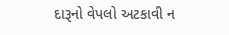દારૂનો વેપલો અટકાવી ન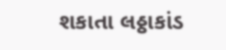શકાતા લઠ્ઠાકાંડ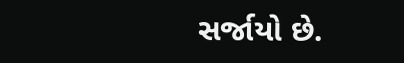સર્જાયો છે.